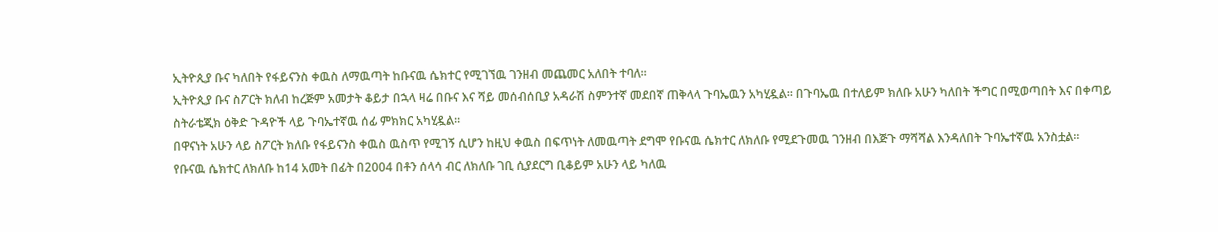ኢትዮጲያ ቡና ካለበት የፋይናንስ ቀዉስ ለማዉጣት ከቡናዉ ሴክተር የሚገኘዉ ገንዘብ መጨመር አለበት ተባለ።
ኢትዮጲያ ቡና ስፖርት ክለብ ከረጅም አመታት ቆይታ በኋላ ዛሬ በቡና እና ሻይ መሰብሰቢያ አዳራሽ ስምንተኛ መደበኛ ጠቅላላ ጉባኤዉን አካሂዷል። በጉባኤዉ በተለይም ክለቡ አሁን ካለበት ችግር በሚወጣበት እና በቀጣይ ስትራቴጂክ ዕቅድ ጉዳዮች ላይ ጉባኤተኛዉ ሰፊ ምክክር አካሂዷል።
በዋናነት አሁን ላይ ስፖርት ክለቡ የፋይናንስ ቀዉስ ዉስጥ የሚገኝ ሲሆን ከዚህ ቀዉስ በፍጥነት ለመዉጣት ደግሞ የቡናዉ ሴክተር ለክለቡ የሚደጉመዉ ገንዘብ በእጅጉ ማሻሻል እንዳለበት ጉባኤተኛዉ አንስቷል።
የቡናዉ ሴክተር ለክለቡ ከ14 አመት በፊት በ2004 በቶን ሰላሳ ብር ለክለቡ ገቢ ሲያደርግ ቢቆይም አሁን ላይ ካለዉ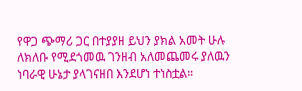የዋጋ ጭማሪ ጋር በተያያዘ ይህን ያክል አመት ሁሉ ለክለቡ የሚደጎመዉ ገንዘብ አለመጨመሩ ያለዉን ነባራዊ ሁኔታ ያላገናዘበ እንደሆነ ተነስቷል።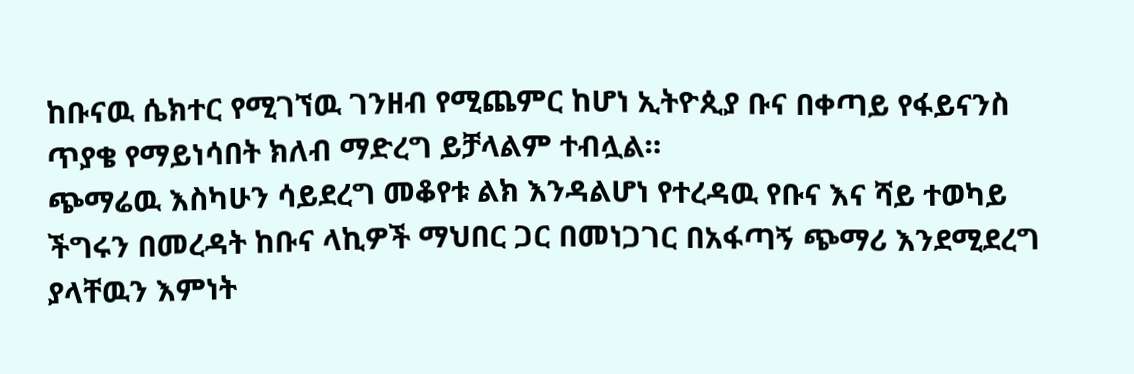ከቡናዉ ሴክተር የሚገኘዉ ገንዘብ የሚጨምር ከሆነ ኢትዮጲያ ቡና በቀጣይ የፋይናንስ ጥያቄ የማይነሳበት ክለብ ማድረግ ይቻላልም ተብሏል።
ጭማሬዉ እስካሁን ሳይደረግ መቆየቱ ልክ እንዳልሆነ የተረዳዉ የቡና እና ሻይ ተወካይ ችግሩን በመረዳት ከቡና ላኪዎች ማህበር ጋር በመነጋገር በአፋጣኝ ጭማሪ እንደሚደረግ ያላቸዉን እምነት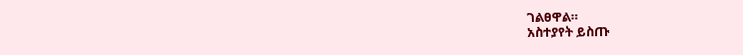ገልፀዋል።
አስተያየት ይስጡ